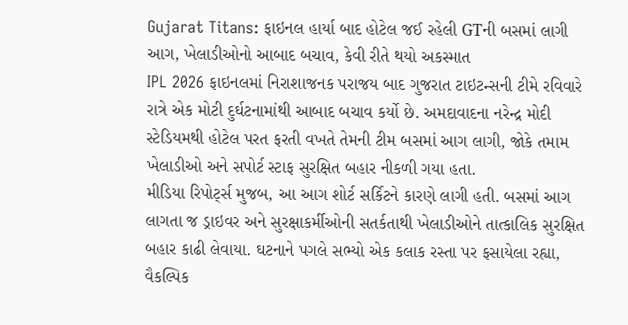Gujarat Titans: ફાઇનલ હાર્યા બાદ હોટેલ જઈ રહેલી GTની બસમાં લાગી આગ, ખેલાડીઓનો આબાદ બચાવ, કેવી રીતે થયો અકસ્માત
IPL 2026 ફાઇનલમાં નિરાશાજનક પરાજય બાદ ગુજરાત ટાઇટન્સની ટીમે રવિવારે રાત્રે એક મોટી દુર્ઘટનામાંથી આબાદ બચાવ કર્યો છે. અમદાવાદના નરેન્દ્ર મોદી સ્ટેડિયમથી હોટેલ પરત ફરતી વખતે તેમની ટીમ બસમાં આગ લાગી, જોકે તમામ ખેલાડીઓ અને સપોર્ટ સ્ટાફ સુરક્ષિત બહાર નીકળી ગયા હતા.
મીડિયા રિપોર્ટ્સ મુજબ, આ આગ શોર્ટ સર્કિટને કારણે લાગી હતી. બસમાં આગ લાગતા જ ડ્રાઇવર અને સુરક્ષાકર્મીઓની સતર્કતાથી ખેલાડીઓને તાત્કાલિક સુરક્ષિત બહાર કાઢી લેવાયા. ઘટનાને પગલે સભ્યો એક કલાક રસ્તા પર ફસાયેલા રહ્યા, વૈકલ્પિક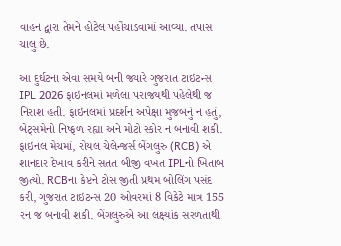વાહન દ્વારા તેમને હોટેલ પહોંચાડવામાં આવ્યા. તપાસ ચાલુ છે.

આ દુર્ઘટના એવા સમયે બની જ્યારે ગુજરાત ટાઇટન્સ IPL 2026 ફાઇનલમાં મળેલા પરાજયથી પહેલેથી જ નિરાશ હતી. ફાઇનલમાં પ્રદર્શન અપેક્ષા મુજબનું ન હતું, બેટ્સમેનો નિષ્ફળ રહ્યા અને મોટો સ્કોર ન બનાવી શકી.
ફાઇનલ મેચમાં, રોયલ ચેલેન્જર્સ બેંગલુરુ (RCB) એ શાનદાર દેખાવ કરીને સતત બીજી વખત IPLનો ખિતાબ જીત્યો. RCBના કેપ્ટને ટોસ જીતી પ્રથમ બોલિંગ પસંદ કરી, ગુજરાત ટાઇટન્સ 20 ઓવરમાં 8 વિકેટે માત્ર 155 રન જ બનાવી શકી. બેંગલુરુએ આ લક્ષ્યાંક સરળતાથી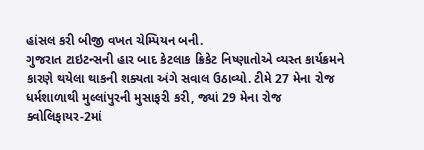હાંસલ કરી બીજી વખત ચેમ્પિયન બની.
ગુજરાત ટાઇટન્સની હાર બાદ કેટલાક ક્રિકેટ નિષ્ણાતોએ વ્યસ્ત કાર્યક્રમને કારણે થયેલા થાકની શક્યતા અંગે સવાલ ઉઠાવ્યો. ટીમે 27 મેના રોજ ધર્મશાળાથી મુલ્લાંપુરની મુસાફરી કરી, જ્યાં 29 મેના રોજ ક્વોલિફાયર-2માં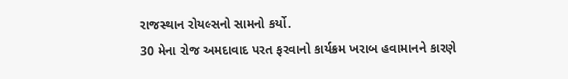રાજસ્થાન રોયલ્સનો સામનો કર્યો.
30 મેના રોજ અમદાવાદ પરત ફરવાનો કાર્યક્રમ ખરાબ હવામાનને કારણે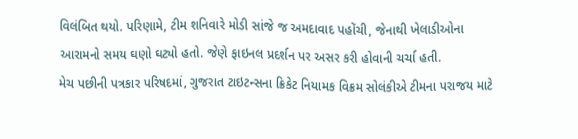વિલંબિત થયો. પરિણામે, ટીમ શનિવારે મોડી સાંજે જ અમદાવાદ પહોંચી, જેનાથી ખેલાડીઓના આરામનો સમય ઘણો ઘટ્યો હતો. જેણે ફાઇનલ પ્રદર્શન પર અસર કરી હોવાની ચર્ચા હતી.
મેચ પછીની પત્રકાર પરિષદમાં, ગુજરાત ટાઇટન્સના ક્રિકેટ નિયામક વિક્રમ સોલંકીએ ટીમના પરાજય માટે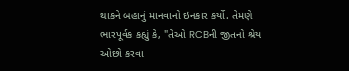થાકને બહાનું માનવાનો ઇનકાર કર્યો. તેમણે ભારપૂર્વક કહ્યું કે, "તેઓ RCBની જીતનો શ્રેય ઓછો કરવા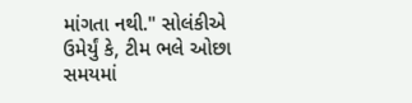માંગતા નથી." સોલંકીએ ઉમેર્યું કે, ટીમ ભલે ઓછા સમયમાં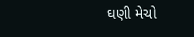ઘણી મેચો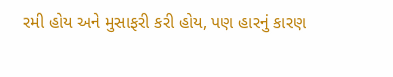રમી હોય અને મુસાફરી કરી હોય, પણ હારનું કારણ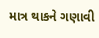માત્ર થાકને ગણાવી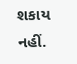શકાય નહીં.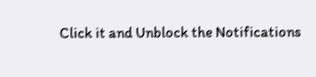Click it and Unblock the Notifications